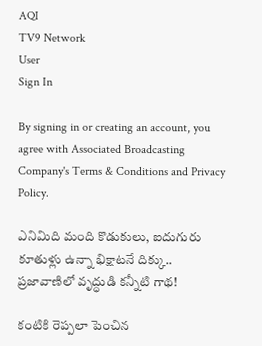AQI
TV9 Network
User
Sign In

By signing in or creating an account, you agree with Associated Broadcasting Company's Terms & Conditions and Privacy Policy.

ఎనిమిది మంది కొడుకులు, ఐదుగురు కూతుళ్లు ఉన్నా భిక్షాటనే దిక్కు.. ప్రజావాణిలో వృద్ధుడి కన్నీటి గాథ!

కంటికి రెప్పలా పెంచిన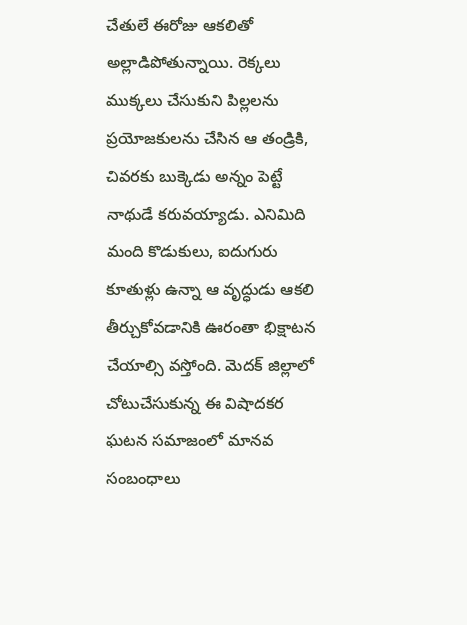చేతులే ఈరోజు ఆకలితో అల్లాడిపోతున్నాయి. రెక్కలు ముక్కలు చేసుకుని పిల్లలను ప్రయోజకులను చేసిన ఆ తండ్రికి, చివరకు బుక్కెడు అన్నం పెట్టే నాథుడే కరువయ్యాడు. ఎనిమిది మంది కొడుకులు, ఐదుగురు కూతుళ్లు ఉన్నా ఆ వృద్ధుడు ఆకలి తీర్చుకోవడానికి ఊరంతా భిక్షాటన చేయాల్సి వస్తోంది. మెదక్ జిల్లాలో చోటుచేసుకున్న ఈ విషాదకర ఘటన సమాజంలో మానవ సంబంధాలు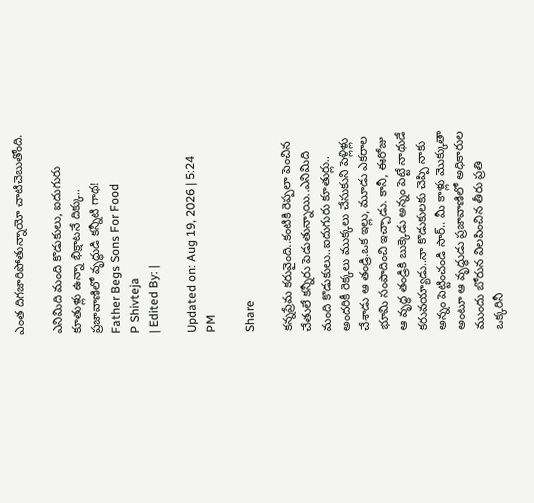ఎంత దిగజారిపోతున్నాయో చాటిచెబుతోంది.

ఎనిమిది మంది కొడుకులు, ఐదుగురు కూతుళ్లు ఉన్నా భిక్షాటనే దిక్కు.. ప్రజావాణిలో వృద్ధుడి కన్నీటి గాథ!
Father Begs Sons For Food
P Shivteja
| Edited By: |

Updated on: Aug 19, 2026 | 5:24 PM

Share

కన్నప్రేమ కరువైంది..కంటికి రెప్పలా పెంచిన చేతులే కన్నీరు పెడుతున్నాయి..ఎనిమిది మంది కొడుకులు..ఐదుగురు కూతుర్లు.. అందరికీ రెక్కలు ముక్కలు చేసుకుని పెళ్లిళ్లు చేశాడు ఆ తండ్రి.ఒక ఇల్లు, మూడు ఎకరాల భూమి సంపాదించి ఇచ్చాడు. కానీ, ఈరోజు ఆ వృద్ధ తండ్రికి బుక్కెడు అన్నం పెట్టే నాథుడే కరువయ్యాడు..నా కొడుకులకు చెప్పి నాకు అన్నం పెట్టించండి సార్.. మీ కాళ్లు మొక్కుతా అంటూ ఆ వృద్ధుడు ప్రజావాణిలో అధికారుల ముందు బోరున విలపించిన తీరు ప్రతి ఒక్కరినీ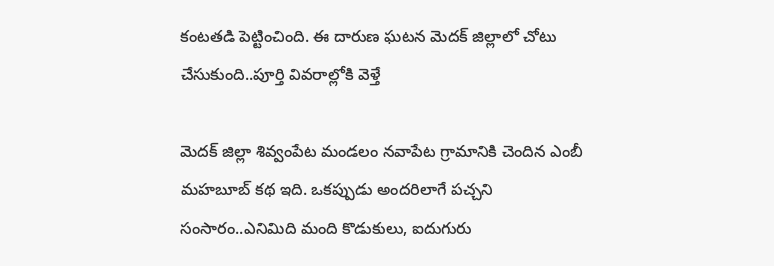కంటతడి పెట్టించింది. ఈ దారుణ ఘటన మెదక్ జిల్లాలో చోటు చేసుకుంది..పూర్తి వివరాల్లోకి వెళ్తే

మెదక్ జిల్లా శివ్వంపేట మండలం నవాపేట గ్రామానికి చెందిన ఎంబీ మహబూబ్ కథ ఇది. ఒకప్పుడు అందరిలాగే పచ్చని సంసారం..ఎనిమిది మంది కొడుకులు, ఐదుగురు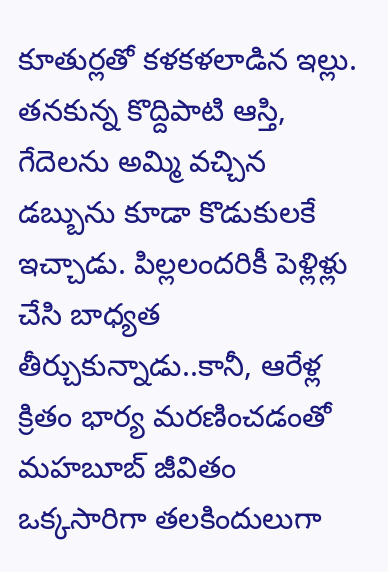కూతుర్లతో కళకళలాడిన ఇల్లు. తనకున్న కొద్దిపాటి ఆస్తి, గేదెలను అమ్మి వచ్చిన డబ్బును కూడా కొడుకులకే ఇచ్చాడు. పిల్లలందరికీ పెళ్లిళ్లు చేసి బాధ్యత తీర్చుకున్నాడు..కానీ, ఆరేళ్ల క్రితం భార్య మరణించడంతో మహబూబ్ జీవితం ఒక్కసారిగా తలకిందులుగా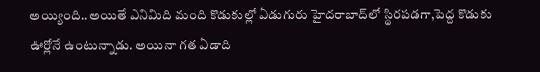అయ్యింది..అయితే ఎనిమిది మంది కొడుకుల్లో ఏడుగురు హైదరాబాద్‌లో స్థిరపడగా,పెద్ద కొడుకు ఊర్లోనే ఉంటున్నాడు. అయినా గత ఏడాది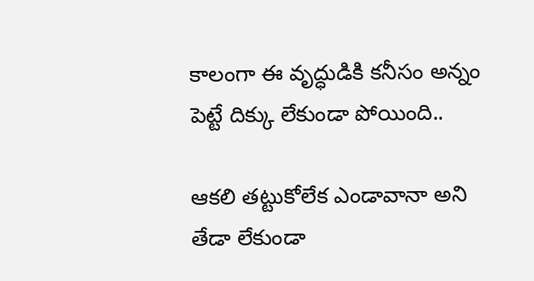కాలంగా ఈ వృద్ధుడికి కనీసం అన్నం పెట్టే దిక్కు లేకుండా పోయింది..

ఆకలి తట్టుకోలేక ఎండావానా అని తేడా లేకుండా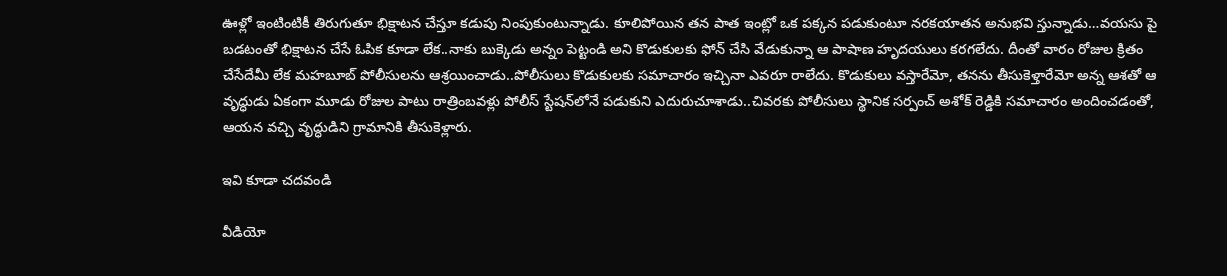ఊళ్లో ఇంటింటికీ తిరుగుతూ భిక్షాటన చేస్తూ కడుపు నింపుకుంటున్నాడు. కూలిపోయిన తన పాత ఇంట్లో ఒక పక్కన పడుకుంటూ నరకయాతన అనుభవి స్తున్నాడు…వయసు పై బడటంతో భిక్షాటన చేసే ఓపిక కూడా లేక..నాకు బుక్కెడు అన్నం పెట్టండి అని కొడుకులకు ఫోన్ చేసి వేడుకున్నా ఆ పాషాణ హృదయులు కరగలేదు. దీంతో వారం రోజుల క్రితం చేసేదేమీ లేక మహబూబ్ పోలీసులను ఆశ్రయించాడు..పోలీసులు కొడుకులకు సమాచారం ఇచ్చినా ఎవరూ రాలేదు. కొడుకులు వస్తారేమో, తనను తీసుకెళ్తారేమో అన్న ఆశతో ఆ వృద్ధుడు ఏకంగా మూడు రోజుల పాటు రాత్రింబవళ్లు పోలీస్ స్టేషన్‌లోనే పడుకుని ఎదురుచూశాడు..చివరకు పోలీసులు స్థానిక సర్పంచ్ అశోక్ రెడ్డికి సమాచారం అందించడంతో, ఆయన వచ్చి వృద్ధుడిని గ్రామానికి తీసుకెళ్లారు.

ఇవి కూడా చదవండి

వీడియో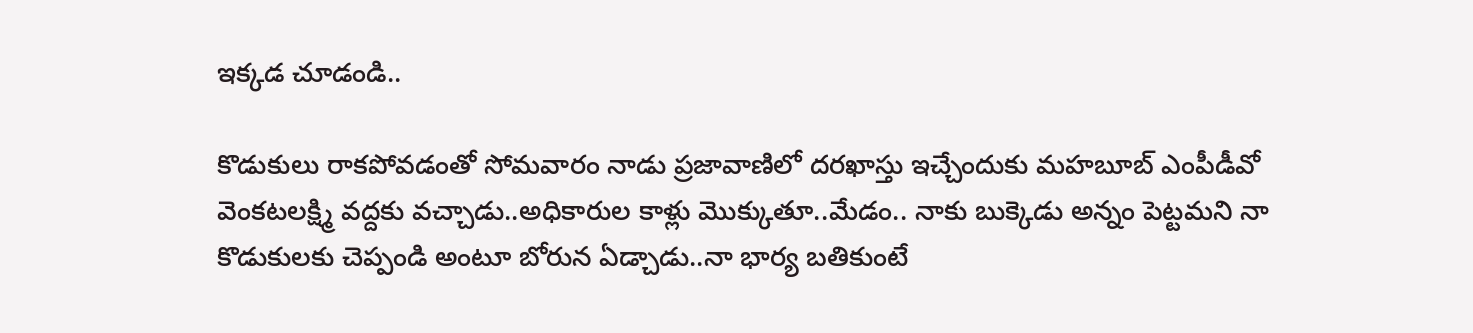ఇక్కడ చూడండి..

కొడుకులు రాకపోవడంతో సోమవారం నాడు ప్రజావాణిలో దరఖాస్తు ఇచ్చేందుకు మహబూబ్ ఎంపీడీవో వెంకటలక్ష్మి వద్దకు వచ్చాడు..అధికారుల కాళ్లు మొక్కుతూ..మేడం.. నాకు బుక్కెడు అన్నం పెట్టమని నా కొడుకులకు చెప్పండి అంటూ బోరున ఏడ్చాడు..నా భార్య బతికుంటే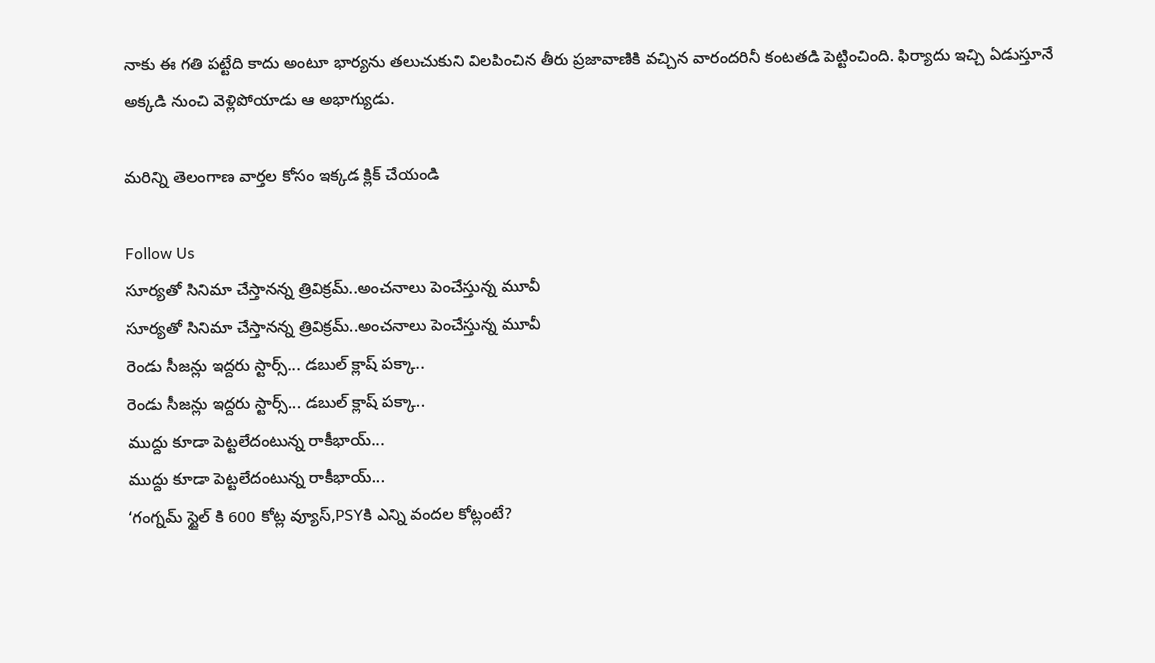నాకు ఈ గతి పట్టేది కాదు అంటూ భార్యను తలుచుకుని విలపించిన తీరు ప్రజావాణికి వచ్చిన వారందరినీ కంటతడి పెట్టించింది. ఫిర్యాదు ఇచ్చి ఏడుస్తూనే అక్కడి నుంచి వెళ్లిపోయాడు ఆ అభాగ్యుడు.

మరిన్ని తెలంగాణ వార్తల కోసం ఇక్కడ క్లిక్ చేయండి

Follow Us
సూర్యతో సినిమా చేస్తానన్న త్రివిక్రమ్‌..అంచనాలు పెంచేస్తున్న మూవీ
సూర్యతో సినిమా చేస్తానన్న త్రివిక్రమ్‌..అంచనాలు పెంచేస్తున్న మూవీ
రెండు సీజన్లు ఇద్దరు స్టార్స్‌... డబుల్ క్లాష్‌ పక్కా..
రెండు సీజన్లు ఇద్దరు స్టార్స్‌... డబుల్ క్లాష్‌ పక్కా..
ముద్దు కూడా పెట్టలేదంటున్న రాకీభాయ్...
ముద్దు కూడా పెట్టలేదంటున్న రాకీభాయ్...
‘గంగ్నమ్ స్టైల్ కి 600 కోట్ల వ్యూస్‌,PSYకి ఎన్ని వందల కోట్లంటే?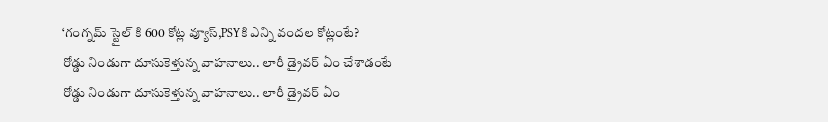‘గంగ్నమ్ స్టైల్ కి 600 కోట్ల వ్యూస్‌,PSYకి ఎన్ని వందల కోట్లంటే?
రోడ్డు నిండుగా దూసుకెళ్తున్న వాహనాలు.. లారీ డ్రైవర్ ఏం చేశాడంటే
రోడ్డు నిండుగా దూసుకెళ్తున్న వాహనాలు.. లారీ డ్రైవర్ ఏం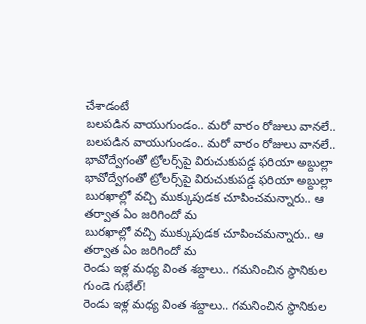చేశాడంటే
బలపడిన వాయుగుండం.. మరో వారం రోజులు వానలే..
బలపడిన వాయుగుండం.. మరో వారం రోజులు వానలే..
భావోద్వేగంతో ట్రోలర్స్‌పై విరుచుకుపడ్డ ఫరియా అబ్దుల్లా
భావోద్వేగంతో ట్రోలర్స్‌పై విరుచుకుపడ్డ ఫరియా అబ్దుల్లా
బురఖాల్లో వచ్చి ముక్కుపుడక చూపించమన్నారు.. ఆ తర్వాత ఏం జరిగిందో మ
బురఖాల్లో వచ్చి ముక్కుపుడక చూపించమన్నారు.. ఆ తర్వాత ఏం జరిగిందో మ
రెండు ఇళ్ల మధ్య వింత శబ్దాలు.. గమనించిన స్థానికుల గుండె గుభేల్‌!
రెండు ఇళ్ల మధ్య వింత శబ్దాలు.. గమనించిన స్థానికుల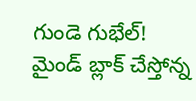గుండె గుభేల్‌!
మైండ్ బ్లాక్ చేస్తోన్న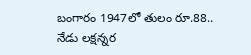బంగారం 1947లో తులం రూ.88.. నేడు లక్షన్నర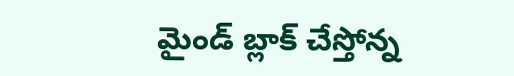మైండ్ బ్లాక్ చేస్తోన్న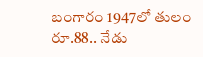బంగారం 1947లో తులం రూ.88.. నేడు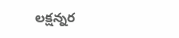లక్షన్నర